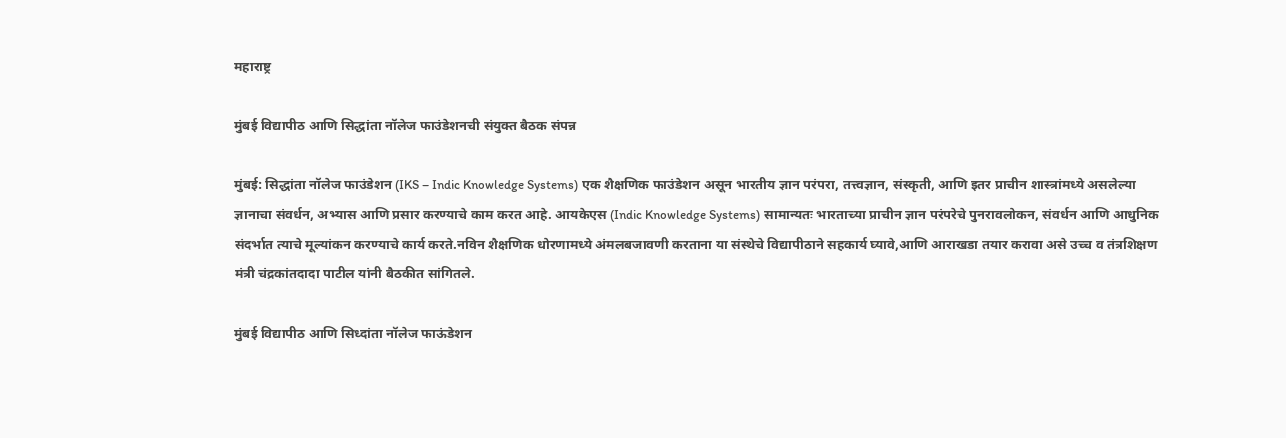महाराष्ट्र

मुंबई विद्यापीठ आणि सिद्धांता नॉलेज फाउंडेशनची संयुक्त बैठक संपन्न

मुंबई: सिद्धांता नॉलेज फाउंडेशन (IKS – Indic Knowledge Systems) एक शैक्षणिक फाउंडेशन असून भारतीय ज्ञान परंपरा, तत्त्वज्ञान, संस्कृती, आणि इतर प्राचीन शास्त्रांमध्ये असलेल्या ज्ञानाचा संवर्धन, अभ्यास आणि प्रसार करण्याचे काम करत आहे. आयकेएस (Indic Knowledge Systems) सामान्यतः भारताच्या प्राचीन ज्ञान परंपरेचे पुनरावलोकन, संवर्धन आणि आधुनिक संदर्भात त्याचे मूल्यांकन करण्याचे कार्य करते.नविन शैक्षणिक धोरणामध्ये अंमलबजावणी करताना या संस्थेचे विद्यापीठाने सहकार्य घ्यावे,आणि आराखडा तयार करावा असे उच्च व तंत्रशिक्षण मंत्री चंद्रकांतदादा पाटील यांनी बैठकीत सांगितले.

मुंबई विद्यापीठ आणि सिध्दांता नॉलेज फाऊंडेशन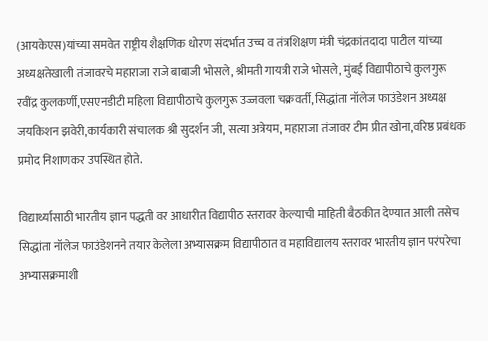(आयकेएस)यांच्या समवेत राष्ट्रीय शैक्षणिक धोरण संदर्भात उच्च व तंत्रशिक्षण मंत्री चंद्रकांतदादा पाटील यांच्या अध्यक्षतेखाली तंजावरचे महाराजा राजे बाबाजी भोसले, श्रीमती गायत्री राजे भोसले, मुंबई विद्यापीठाचे कुलगुरू रवींद्र कुलकर्णी,एसएनडीटी महिला विद्यापीठाचे कुलगुरू उज्जवला चक्रवर्ती, सिद्धांता नॉलेज फाउंडेशन अध्यक्ष जयकिशन झवेरी,कार्यकारी संचालक श्री सुदर्शन जी, सत्या अत्रेयम, महाराजा तंजावर टीम प्रीत खोना,वरिष्ठ प्रबंधक प्रमोद निशाणकर उपस्थित होते.

विद्यार्थ्यांसाठी भारतीय ज्ञान पद्धती वर आधारीत विद्यापीठ स्तरावर केल्याची माहिती बैठकीत देण्यात आली तसेच सिद्धांता नॉलेज फाउंडेशनने तयार केलेला अभ्यासक्रम विद्यापीठात व महाविद्यालय स्तरावर भारतीय ज्ञान परंपरेचा अभ्यासक्रमाशी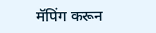मॅपिंग करून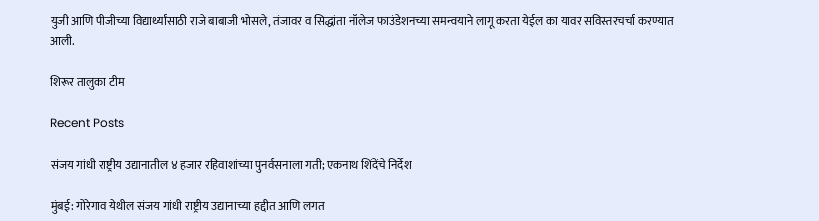युजी आणि पीजीच्या विद्यार्थ्यांसाठी राजे बाबाजी भोसले, तंजावर व सिद्धांता नॉलेज फाउंडेशनच्या समन्वयाने लागू करता येईल का यावर सविस्तरचर्चा करण्यात आली.

शिरूर तालुका टीम

Recent Posts

संजय गांधी राष्ट्रीय उद्यानातील ४ हजार रहिवाशांच्या पुनर्वसनाला गती; एकनाथ शिंदेंचे निर्देश

मुंबई: गोरेगाव येथील संजय गांधी राष्ट्रीय उद्यानाच्या हद्दीत आणि लगत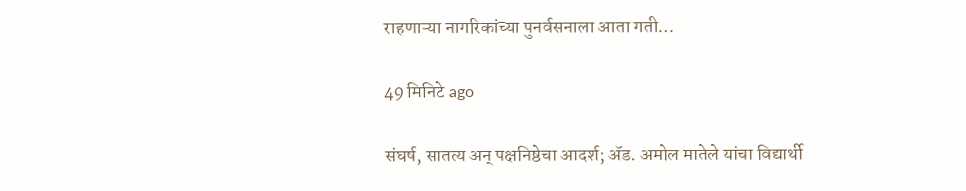राहणाऱ्या नागरिकांच्या पुनर्वसनाला आता गती…

49 मिनिटे ago

संघर्ष, सातत्य अन् पक्षनिष्ठेचा आदर्श; ॲड. अमोल मातेले यांचा विद्यार्थी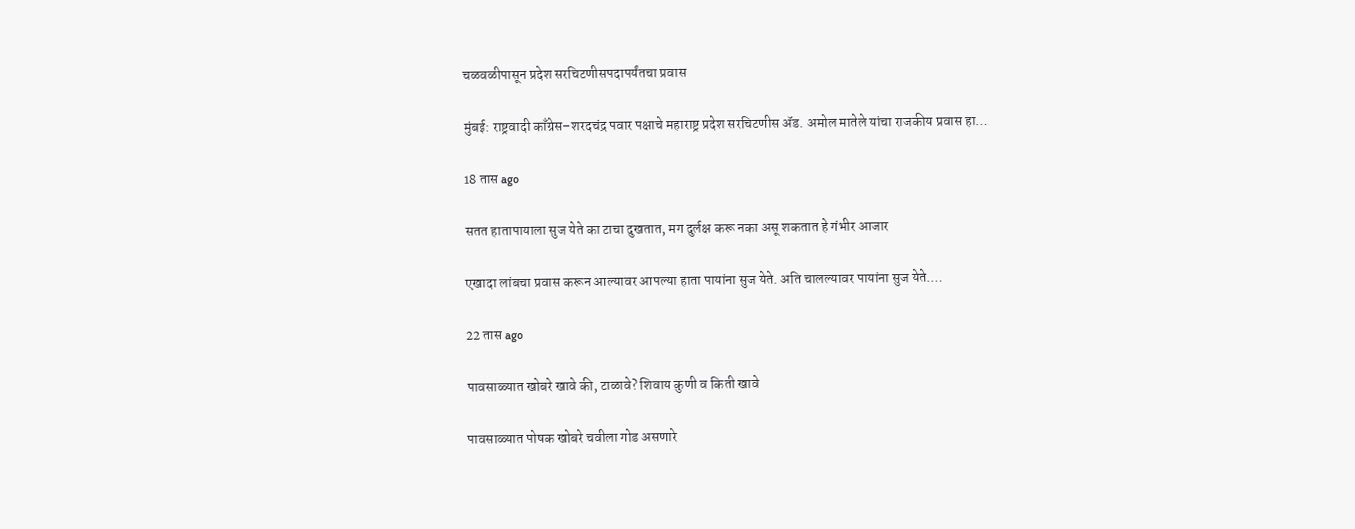चळवळीपासून प्रदेश सरचिटणीसपदापर्यंतचा प्रवास

मुंबई: राष्ट्रवादी काँग्रेस–शरदचंद्र पवार पक्षाचे महाराष्ट्र प्रदेश सरचिटणीस ॲड. अमोल मातेले यांचा राजकीय प्रवास हा…

18 तास ago

सतत हातापायाला सुज येते का टाचा दुखतात, मग दुर्लक्ष करू नका असू शकतात हे गंभीर आजार

एखादा लांबचा प्रवास करून आल्यावर आपल्या हाता पायांना सुज येते. अति चालल्यावर पायांना सुज येते.…

22 तास ago

पावसाळ्यात खोबरे खावे की, टाळावे? शिवाय कुणी व किती खावे

पावसाळ्यात पोषक खोबरे चवीला गोड असणारे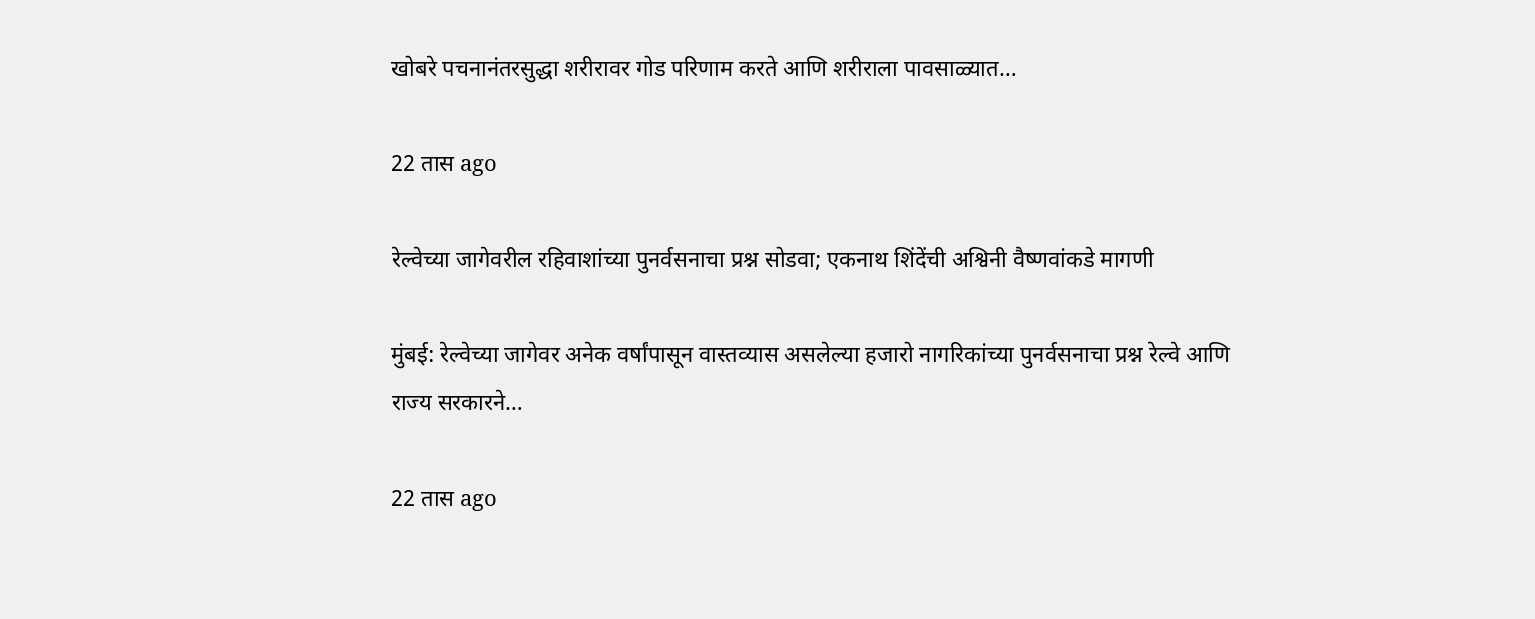खोबरे पचनानंतरसुद्धा शरीरावर गोड परिणाम करते आणि शरीराला पावसाळ्यात…

22 तास ago

रेल्वेच्या जागेवरील रहिवाशांच्या पुनर्वसनाचा प्रश्न सोडवा; एकनाथ शिंदेंची अश्विनी वैष्णवांकडे मागणी

मुंबई: रेल्वेच्या जागेवर अनेक वर्षांपासून वास्तव्यास असलेल्या हजारो नागरिकांच्या पुनर्वसनाचा प्रश्न रेल्वे आणि राज्य सरकारने…

22 तास ago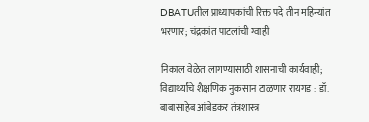DBATUतील प्राध्यापकांची रिक्त पदे तीन महिन्यांत भरणार; चंद्रकांत पाटलांची ग्वाही

निकाल वेळेत लागण्यासाठी शासनाची कार्यवाही; विद्यार्थ्यांचे शैक्षणिक नुकसान टाळणार रायगड : डॉ. बाबासाहेब आंबेडकर तंत्रशास्त्र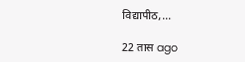विद्यापीठ,…

22 तास ago